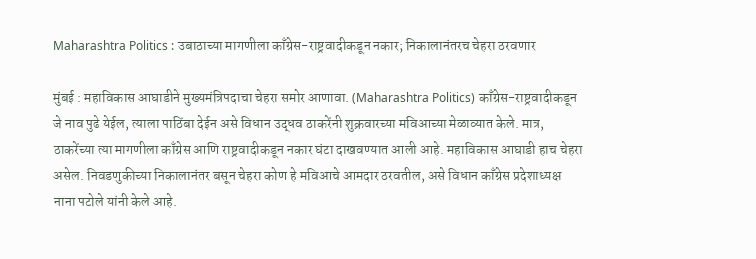Maharashtra Politics : उबाठाच्या मागणीला काँग्रेस-राष्ट्रवादीकडून नकार; निकालानंतरच चेहरा ठरवणार

मुंबई : महाविकास आघाडीने मुख्यमंत्रिपदाचा चेहरा समोर आणावा. (Maharashtra Politics) काँग्रेस-राष्ट्रवादीकडून जे नाव पुढे येईल, त्याला पाठिंबा देईन असे विधान उद्धव ठाकरेंनी शुक्रवारच्या मविआच्या मेळाव्यात केले. मात्र, ठाकरेंच्या त्या मागणीला काँग्रेस आणि राष्ट्रवादीकडून नकार घंटा दाखवण्यात आली आहे. महाविकास आघाडी हाच चेहरा असेल. निवडणुकीच्या निकालानंतर बसून चेहरा कोण हे मविआचे आमदार ठरवतील, असे विधान काँग्रेस प्रदेशाध्यक्ष नाना पटोले यांनी केले आहे.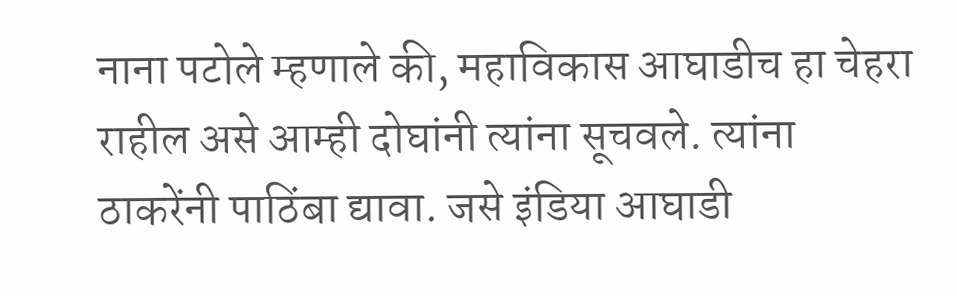नाना पटोले म्हणाले की, महाविकास आघाडीच हा चेहरा राहील असे आम्ही दोघांनी त्यांना सूचवले. त्यांना ठाकरेंनी पाठिंबा द्यावा. जसे इंडिया आघाडी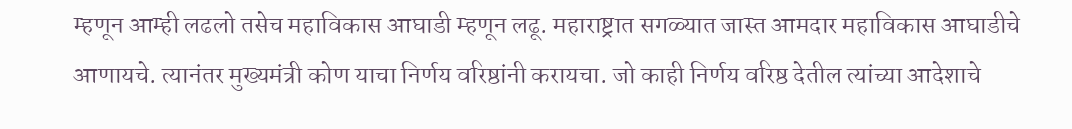म्हणून आम्ही लढलो तसेच महाविकास आघाडी म्हणून लढू. महाराष्ट्रात सगळ्यात जास्त आमदार महाविकास आघाडीचे आणायचे. त्यानंतर मुख्यमंत्री कोण याचा निर्णय वरिष्ठांनी करायचा. जो काही निर्णय वरिष्ठ देतील त्यांच्या आदेशाचे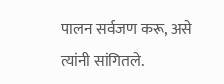पालन सर्वजण करू, असे त्यांनी सांगितले.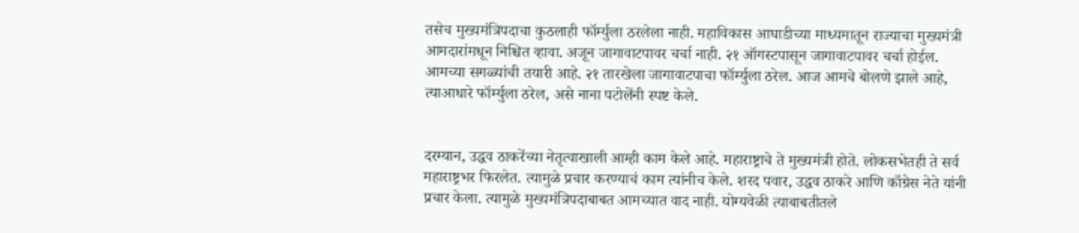तसेच मुख्यमंत्रिपदाचा कुठलाही फॉर्म्युला ठरलेला नाही. महाविकास आघाडीच्या माध्यमातून राज्याचा मुख्यमंत्री आमदारांमधून निश्चित व्हावा. अजून जागावाटपावर चर्चा नाही. २१ ऑगस्टपासून जागावाटपावर चर्चा होईल. आमच्या सगळ्यांची तयारी आहे. २१ तारखेला जागावाटपाचा फॉर्म्युला ठरेल. आज आमचे बोलणे झाले आहे, त्याआधारे फॉर्म्युला ठरेल, असे नाना पटोलेंनी स्पष्ट केले.


दरम्यान, उद्धव ठाकरेंच्या नेतृत्वाखाली आम्ही काम केले आहे. महाराष्ट्राचे ते मुख्यमंत्री होते. लोकसभेतही ते सर्व महाराष्ट्रभर फिरलेत. त्यामुळे प्रचार करण्याचं काम त्यांनीच केले. शरद पवार, उद्धव ठाकरे आणि काँग्रेस नेते यांनी प्रचार केला. त्यामुळे मुख्यमंत्रिपदाबाबत आमच्यात वाद नाही. योग्यवेळी त्याबाबतीतले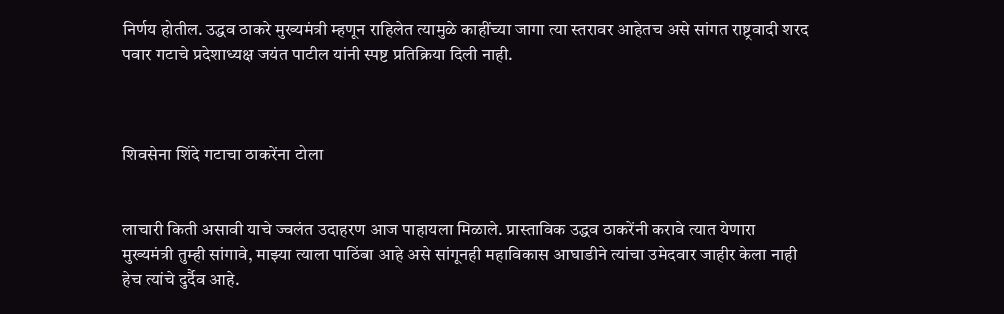निर्णय होतील. उद्धव ठाकरे मुख्यमंत्री म्हणून राहिलेत त्यामुळे काहींच्या जागा त्या स्तरावर आहेतच असे सांगत राष्ट्रवादी शरद पवार गटाचे प्रदेशाध्यक्ष जयंत पाटील यांनी स्पष्ट प्रतिक्रिया दिली नाही.



शिवसेना शिंदे गटाचा ठाकरेंना टोला


लाचारी किती असावी याचे ज्वलंत उदाहरण आज पाहायला मिळाले. प्रास्ताविक उद्धव ठाकरेंनी करावे त्यात येणारा मुख्यमंत्री तुम्ही सांगावे, माझ्या त्याला पाठिंबा आहे असे सांगूनही महाविकास आघाडीने त्यांचा उमेदवार जाहीर केला नाही हेच त्यांचे दुर्दैव आहे.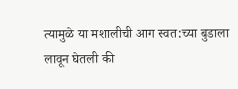त्यामुळे या मशालीची आग स्वत:च्या बुडाला लावून घेतली की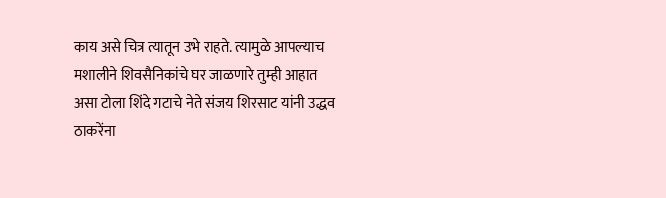काय असे चित्र त्यातून उभे राहते. त्यामुळे आपल्याच मशालीने शिवसैनिकांचे घर जाळणारे तुम्ही आहात असा टोला शिंदे गटाचे नेते संजय शिरसाट यांनी उद्धव ठाकरेंना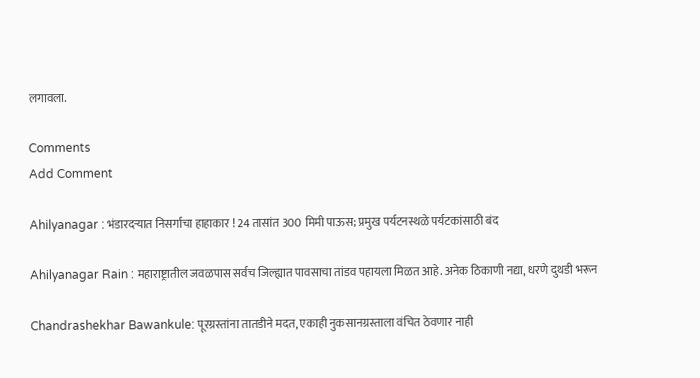लगावला.

Comments
Add Comment

Ahilyanagar : भंडारदऱ्यात निसर्गाचा हाहाकार ! 24 तासांत 300 मिमी पाऊस; प्रमुख पर्यटनस्थळे पर्यटकांसाठी बंद

Ahilyanagar Rain : महाराष्ट्रातील जवळपास सर्वच जिल्ह्यात पावसाचा तांडव पहायला मिळत आहे. अनेक ठिकाणी नद्या, धरणे दुथडी भरून

Chandrashekhar Bawankule: पूरग्रस्तांना तातडीने मदत, एकाही नुकसानग्रस्ताला वंचित ठेवणार नाही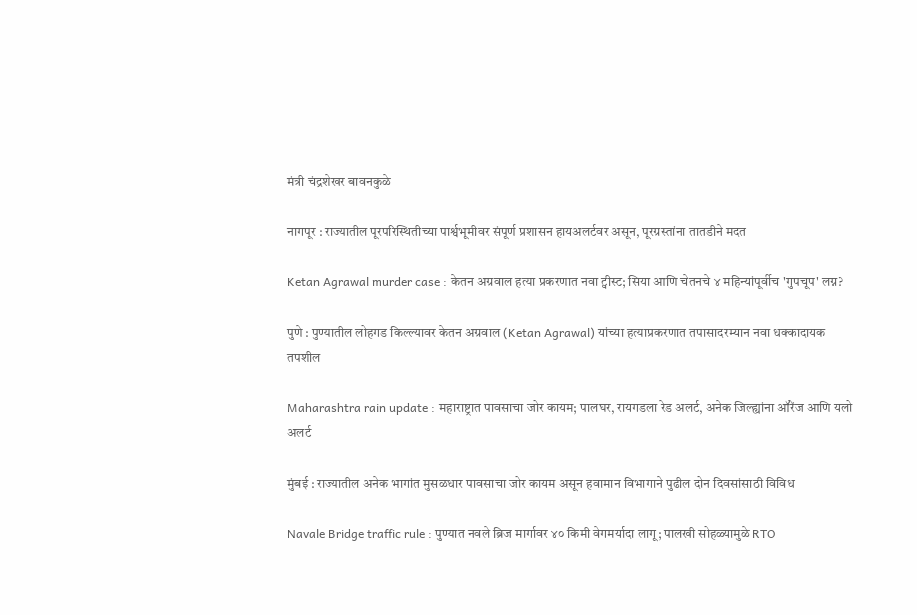मंत्री चंद्रशेखर बावनकुळे

नागपूर : राज्यातील पूरपरिस्थितीच्या पार्श्वभूमीवर संपूर्ण प्रशासन हायअलर्टवर असून, पूरग्रस्तांना तातडीने मदत

Ketan Agrawal murder case : केतन अग्रवाल हत्या प्रकरणात नवा ट्वीस्ट; सिया आणि चेतनचे ४ महिन्यांपूर्वीच 'गुपचूप' लग्न?

पुणे : पुण्यातील लोहगड किल्ल्यावर केतन अग्रवाल (Ketan Agrawal) यांच्या हत्याप्रकरणात तपासादरम्यान नवा धक्कादायक तपशील

Maharashtra rain update : महाराष्ट्रात पावसाचा जोर कायम; पालघर, रायगडला रेड अलर्ट, अनेक जिल्ह्यांना ऑरेंज आणि यलो अलर्ट

मुंबई : राज्यातील अनेक भागांत मुसळधार पावसाचा जोर कायम असून हवामान विभागाने पुढील दोन दिवसांसाठी विविध

Navale Bridge traffic rule : पुण्यात नवले ब्रिज मार्गावर ४० किमी वेगमर्यादा लागू; पालखी सोहळ्यामुळे RTO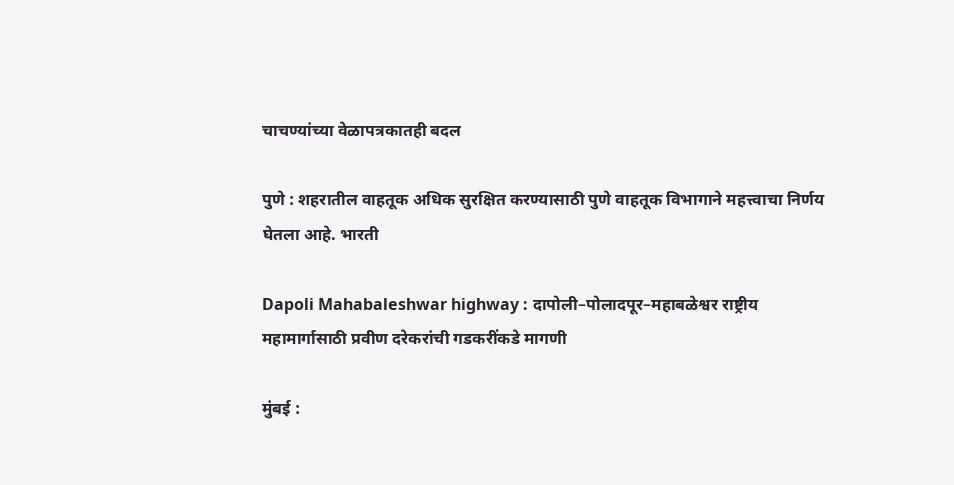चाचण्यांच्या वेळापत्रकातही बदल

पुणे : शहरातील वाहतूक अधिक सुरक्षित करण्यासाठी पुणे वाहतूक विभागाने महत्त्वाचा निर्णय घेतला आहे. भारती

Dapoli Mahabaleshwar highway : दापोली–पोलादपूर–महाबळेश्वर राष्ट्रीय महामार्गासाठी प्रवीण दरेकरांची गडकरींकडे मागणी

मुंबई :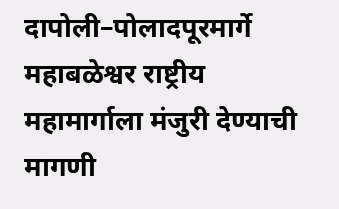दापोली–पोलादपूरमार्गे महाबळेश्वर राष्ट्रीय महामार्गाला मंजुरी देण्याची मागणी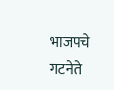भाजपचे गटनेते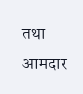तथा आमदार